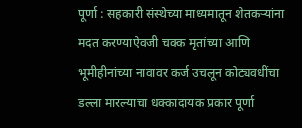पूर्णा : सहकारी संस्थेच्या माध्यमातून शेतकऱ्यांना मदत करण्याऐवजी चक्क मृतांच्या आणि भूमीहीनांच्या नावावर कर्ज उचलून कोट्यवधींचा डल्ला मारल्याचा धक्कादायक प्रकार पूर्णा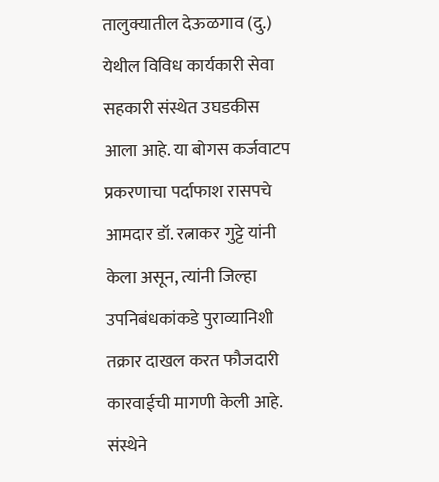तालुक्यातील देऊळगाव (दु.) येथील विविध कार्यकारी सेवा सहकारी संस्थेत उघडकीस आला आहे. या बोगस कर्जवाटप प्रकरणाचा पर्दाफाश रासपचे आमदार डॉ. रत्नाकर गुट्टे यांनी केला असून, त्यांनी जिल्हा उपनिबंधकांकडे पुराव्यानिशी तक्रार दाखल करत फौजदारी कारवाईची मागणी केली आहे.
संस्थेने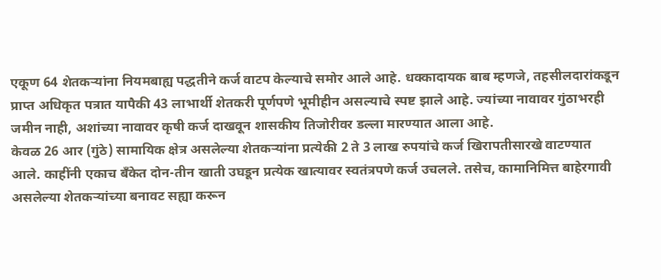एकूण 64 शेतकऱ्यांना नियमबाह्य पद्धतीने कर्ज वाटप केल्याचे समोर आले आहे. धक्कादायक बाब म्हणजे, तहसीलदारांकडून प्राप्त अधिकृत पत्रात यापैकी 43 लाभार्थी शेतकरी पूर्णपणे भूमीहीन असल्याचे स्पष्ट झाले आहे. ज्यांच्या नावावर गुंठाभरही जमीन नाही, अशांच्या नावावर कृषी कर्ज दाखवून शासकीय तिजोरीवर डल्ला मारण्यात आला आहे.
केवळ 26 आर (गुंठे) सामायिक क्षेत्र असलेल्या शेतकऱ्यांना प्रत्येकी 2 ते 3 लाख रुपयांचे कर्ज खिरापतीसारखे वाटण्यात आले. काहींनी एकाच बँकेत दोन-तीन खाती उघडून प्रत्येक खात्यावर स्वतंत्रपणे कर्ज उचलले. तसेच, कामानिमित्त बाहेरगावी असलेल्या शेतकऱ्यांच्या बनावट सह्या करून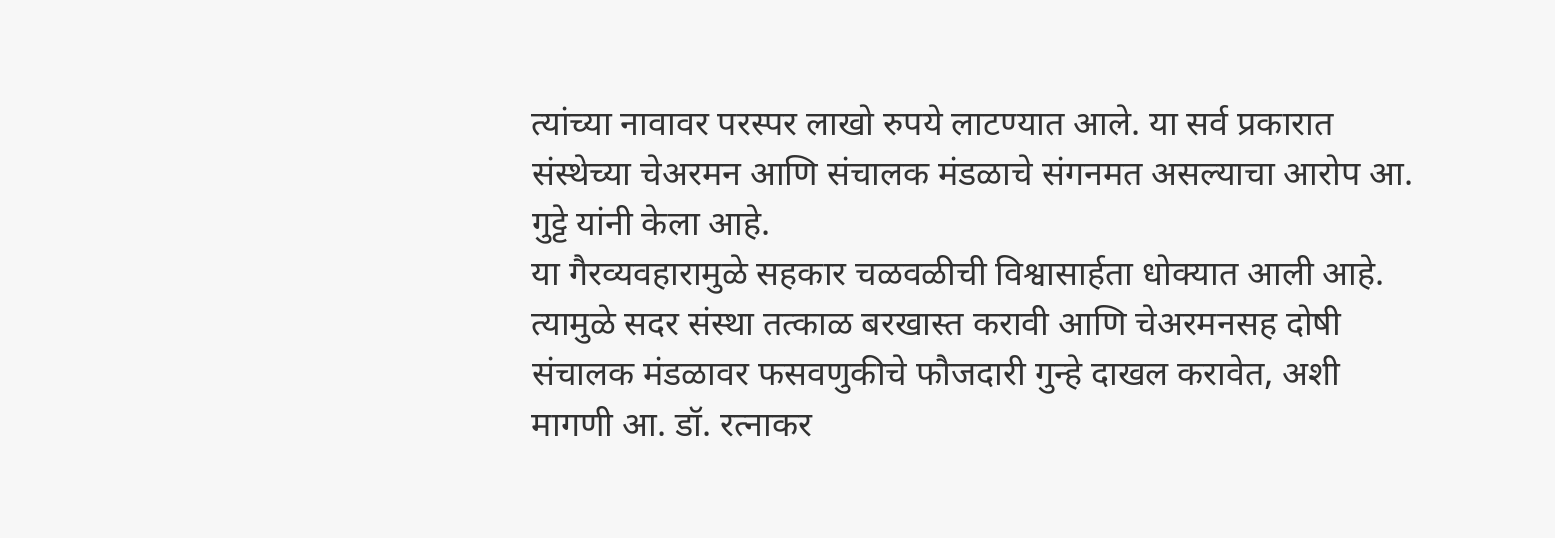त्यांच्या नावावर परस्पर लाखो रुपये लाटण्यात आले. या सर्व प्रकारात संस्थेच्या चेअरमन आणि संचालक मंडळाचे संगनमत असल्याचा आरोप आ. गुट्टे यांनी केला आहे.
या गैरव्यवहारामुळे सहकार चळवळीची विश्वासार्हता धोक्यात आली आहे. त्यामुळे सदर संस्था तत्काळ बरखास्त करावी आणि चेअरमनसह दोषी संचालक मंडळावर फसवणुकीचे फौजदारी गुन्हे दाखल करावेत, अशी मागणी आ. डॉ. रत्नाकर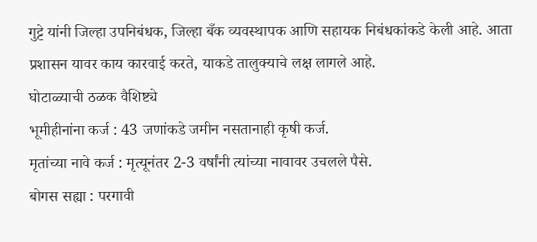गुट्टे यांनी जिल्हा उपनिबंधक, जिल्हा बँक व्यवस्थापक आणि सहायक निबंधकांकडे केली आहे. आता प्रशासन यावर काय कारवाई करते, याकडे तालुक्याचे लक्ष लागले आहे.
घोटाळ्याची ठळक वैशिष्ट्ये
भूमीहीनांना कर्ज : 43 जणांकडे जमीन नसतानाही कृषी कर्ज.
मृतांच्या नावे कर्ज : मृत्यूनंतर 2-3 वर्षांनी त्यांच्या नावावर उचलले पैसे.
बोगस सह्या : परगावी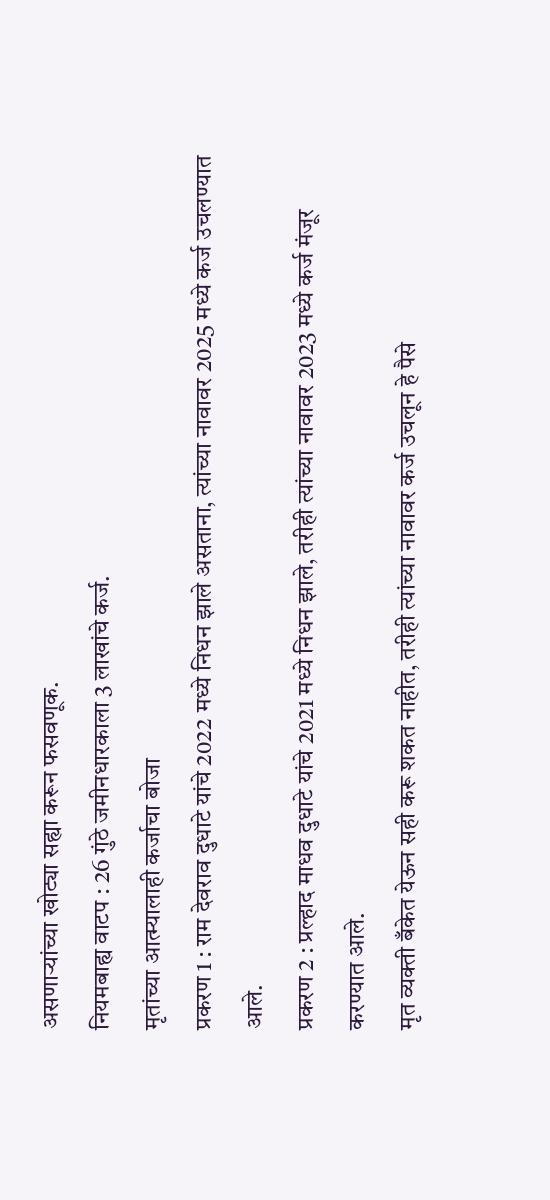असणाऱ्यांच्या खोट्या सह्या करून फसवणूक.
नियमबाह्य वाटप : 26 गुंठे जमीनधारकाला 3 लाखांचे कर्ज.
मृतांच्या आत्म्यालाही कर्जाचा बोजा
प्रकरण 1 : राम देवराव दुधाटे यांचे 2022 मध्ये निधन झाले असताना, त्यांच्या नावावर 2025 मध्ये कर्ज उचलण्यात आले.
प्रकरण 2 : प्रल्हाद माधव दुधाटे यांचे 2021 मध्ये निधन झाले, तरीही त्यांच्या नावावर 2023 मध्ये कर्ज मंजूर करण्यात आले.
मृत व्यक्ती बँकेत येऊन सही करू शकत नाहीत, तरीही त्यांच्या नावावर कर्ज उचलून हे पैसे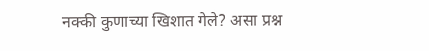नक्की कुणाच्या खिशात गेले? असा प्रश्न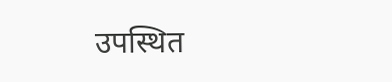उपस्थित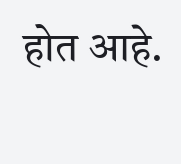होत आहे.